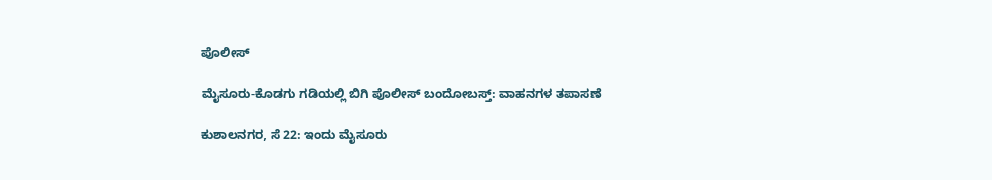ಪೊಲೀಸ್

ಮೈಸೂರು-ಕೊಡಗು ಗಡಿಯಲ್ಲಿ‌ ಬಿಗಿ ಪೊಲೀಸ್ ಬಂದೋಬಸ್ತ್: ವಾಹನಗಳ ತಪಾಸಣೆ

ಕುಶಾಲನಗರ, ಸೆ 22: ಇಂದು ಮೈಸೂರು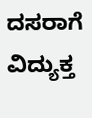ದಸರಾಗೆ ವಿದ್ಯುಕ್ತ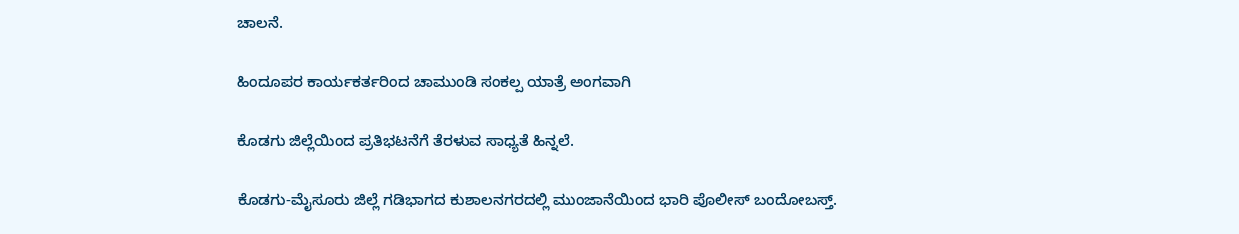ಚಾಲನೆ.

ಹಿಂದೂಪರ ಕಾರ್ಯಕರ್ತರಿಂದ ಚಾಮುಂಡಿ ಸಂಕಲ್ಪ ಯಾತ್ರೆ ಅಂಗವಾಗಿ

ಕೊಡಗು ಜಿಲ್ಲೆಯಿಂದ ಪ್ರತಿಭಟನೆಗೆ ತೆರಳುವ ಸಾಧ್ಯತೆ ಹಿನ್ನಲೆ.

ಕೊಡಗು-ಮೈಸೂರು ಜಿಲ್ಲೆ ಗಡಿಭಾಗದ ಕುಶಾಲನಗರದಲ್ಲಿ ಮುಂಜಾನೆಯಿಂದ ಭಾರಿ ಪೊಲೀಸ್ ಬಂದೋಬಸ್ತ್.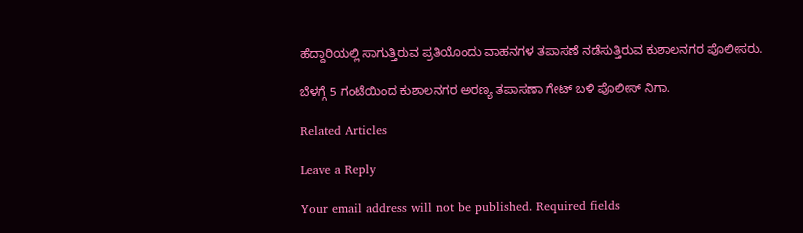ಹೆದ್ದಾರಿಯಲ್ಲಿ ಸಾಗುತ್ತಿರುವ ಪ್ರತಿಯೊಂದು ವಾಹನಗಳ ತಪಾಸಣೆ ನಡೆಸುತ್ತಿರುವ ಕುಶಾಲನಗರ ಪೊಲೀಸರು.

ಬೆಳಗ್ಗೆ 5 ಗಂಟೆಯಿಂದ ಕುಶಾಲನಗರ ಅರಣ್ಯ ತಪಾಸಣಾ ಗೇಟ್ ಬಳಿ ಪೊಲೀಸ್ ನಿಗಾ.

Related Articles

Leave a Reply

Your email address will not be published. Required fields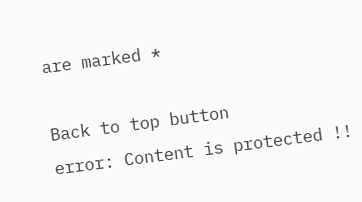are marked *

Back to top button
error: Content is protected !!